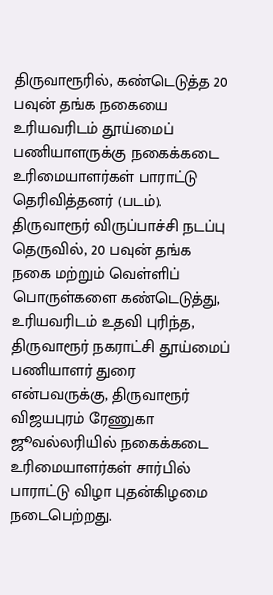திருவாரூரில், கண்டெடுத்த 20 பவுன் தங்க நகையை உரியவரிடம் தூய்மைப் பணியாளருக்கு நகைக்கடை உரிமையாளர்கள் பாராட்டு தெரிவித்தனர் (படம்).
திருவாரூர் விருப்பாச்சி நடப்பு தெருவில், 20 பவுன் தங்க நகை மற்றும் வெள்ளிப் பொருள்களை கண்டெடுத்து, உரியவரிடம் உதவி புரிந்த, திருவாரூர் நகராட்சி தூய்மைப் பணியாளர் துரை என்பவருக்கு, திருவாரூர் விஜயபுரம் ரேணுகா ஜூவல்லரியில் நகைக்கடை உரிமையாளர்கள் சார்பில் பாராட்டு விழா புதன்கிழமை நடைபெற்றது.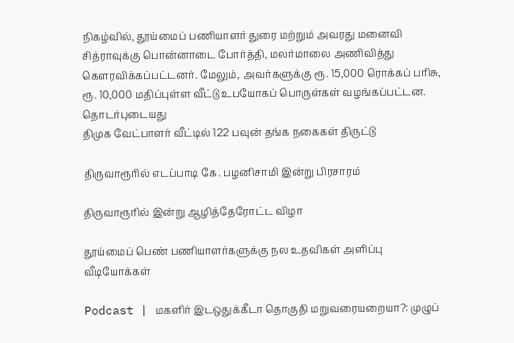நிகழ்வில், தூய்மைப் பணியாளர் துரை மற்றும் அவரது மனைவி சித்ராவுக்கு பொன்னாடை போர்த்தி, மலர்மாலை அணிவித்து கௌரவிக்கப்பட்டனர். மேலும், அவர்களுக்கு ரூ. 15,000 ரொக்கப் பரிசு, ரூ. 10,000 மதிப்புள்ள வீட்டு உபயோகப் பொருள்கள் வழங்கப்பட்டன.
தொடர்புடையது
திமுக வேட்பாளர் வீட்டில் 122 பவுன் தங்க நகைகள் திருட்டு

திருவாரூரில் எடப்பாடி கே. பழனிசாமி இன்று பிரசாரம்

திருவாரூரில் இன்று ஆழித்தேரோட்ட விழா

தூய்மைப் பெண் பணியாளர்களுக்கு நல உதவிகள் அளிப்பு
வீடியோக்கள்

Podcast | மகளிர் இடஒதுக்கீடா தொகுதி மறுவரையறையா?: முழுப்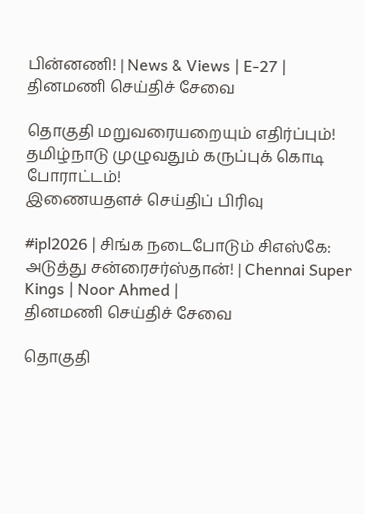பின்னணி! | News & Views | E-27 |
தினமணி செய்திச் சேவை

தொகுதி மறுவரையறையும் எதிர்ப்பும்! தமிழ்நாடு முழுவதும் கருப்புக் கொடி போராட்டம்!
இணையதளச் செய்திப் பிரிவு

#ipl2026 | சிங்க நடைபோடும் சிஎஸ்கே: அடுத்து சன்ரைசர்ஸ்தான்! | Chennai Super Kings | Noor Ahmed |
தினமணி செய்திச் சேவை

தொகுதி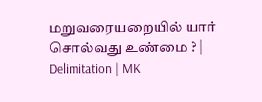மறுவரையறையில் யார் சொல்வது உண்மை ? | Delimitation | MK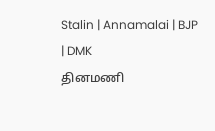Stalin | Annamalai | BJP | DMK
தினமணி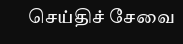செய்திச் சேவை